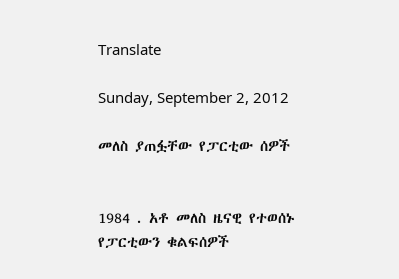Translate

Sunday, September 2, 2012

መለስ ያጠፏቸው የፓርቲው ሰዎች


1984 . አቶ መለስ ዜናዊ የተወሰኑ የፓርቲውን ቁልፍሰዎች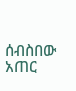ሰብስበው አጠር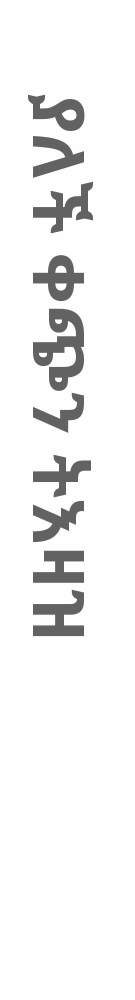ያለች ቀጭን ትእዛዝ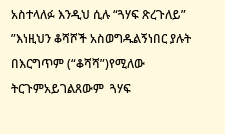አስተላለፉ እንዲህ ሲሉ “ጓሃፍ ጽረጉለይ” ”እነዚህን ቆሻሾች አስወግዱልኝነበር ያሉት  በእርግጥም (“ቆሻሻ”)የሚለው ትርጉምአይገልጸውም  ጓሃፍ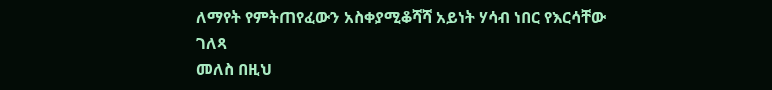ለማየት የምትጠየፈውን አስቀያሚቆሻሻ አይነት ሃሳብ ነበር የእርሳቸው ገለጻ
መለስ በዚህ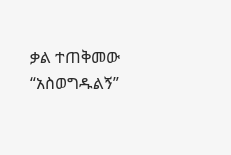ቃል ተጠቅመው “አስወግዱልኝ”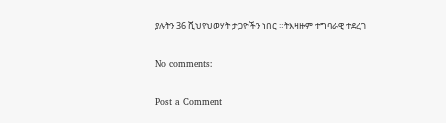ያሉትን 36 ሺህየህወሃት ታጋዮችን ነበር ።ትእዛዙም ተግባራዊ ተደረገ

No comments:

Post a Comment